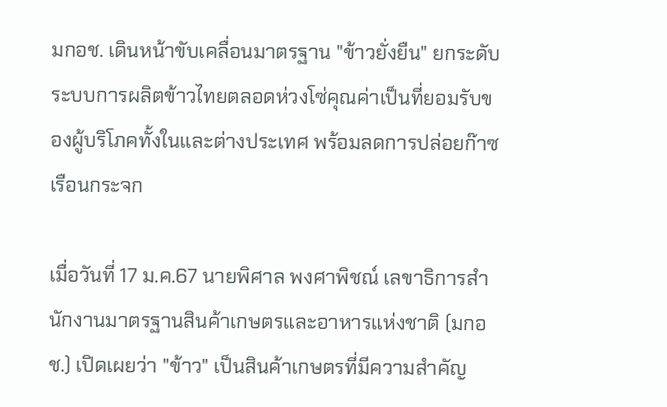มกอช. เดินหน้าขับเคลื่อนมาตรฐาน "ข้าวยั่งยืน" ยกระดับระบบการผลิตข้าวไทยตลอดห่วงโซ่คุณค่าเป็นที่ยอมรับของผู้บริโภคทั้งในและต่างประเทศ พร้อมลดการปล่อยก๊าซเรือนกระจก

เมื่อวันที่ 17 ม.ค.67 นายพิศาล พงศาพิชณ์ เลขาธิการสำนักงานมาตรฐานสินค้าเกษตรและอาหารแห่งชาติ (มกอช.) เปิดเผยว่า "ข้าว" เป็นสินค้าเกษตรที่มีความสำคัญ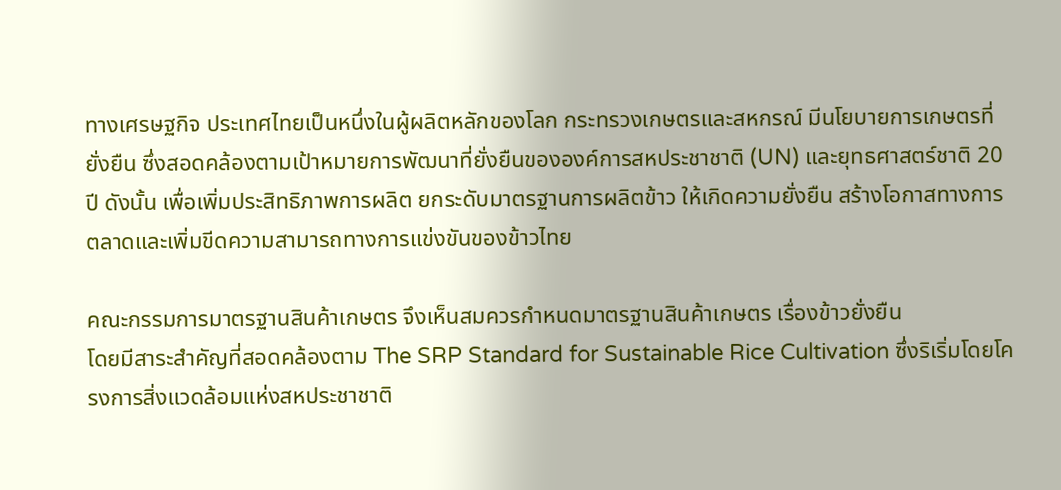ทางเศรษฐกิจ ประเทศไทยเป็นหนึ่งในผู้ผลิตหลักของโลก กระทรวงเกษตรและสหกรณ์ มีนโยบายการเกษตรที่ยั่งยืน ซึ่งสอดคล้องตามเป้าหมายการพัฒนาที่ยั่งยืนขององค์การสหประชาชาติ (UN) และยุทธศาสตร์ชาติ 20 ปี ดังนั้น เพื่อเพิ่มประสิทธิภาพการผลิต ยกระดับมาตรฐานการผลิตข้าว ให้เกิดความยั่งยืน สร้างโอกาสทางการตลาดและเพิ่มขีดความสามารถทางการแข่งขันของข้าวไทย

คณะกรรมการมาตรฐานสินค้าเกษตร จึงเห็นสมควรกำหนดมาตรฐานสินค้าเกษตร เรื่องข้าวยั่งยืน
โดยมีสาระสำคัญที่สอดคล้องตาม The SRP Standard for Sustainable Rice Cultivation ซึ่งริเริ่มโดยโครงการสิ่งแวดล้อมแห่งสหประชาชาติ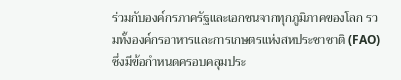ร่วมกับองค์กรภาครัฐและเอกชนจากทุกภูมิภาคของโลก รวมทั้งองค์กรอาหารและการเกษตรแห่งสหประชาชาติ (FAO) ซึ่งมีข้อกำหนดครอบคลุมประ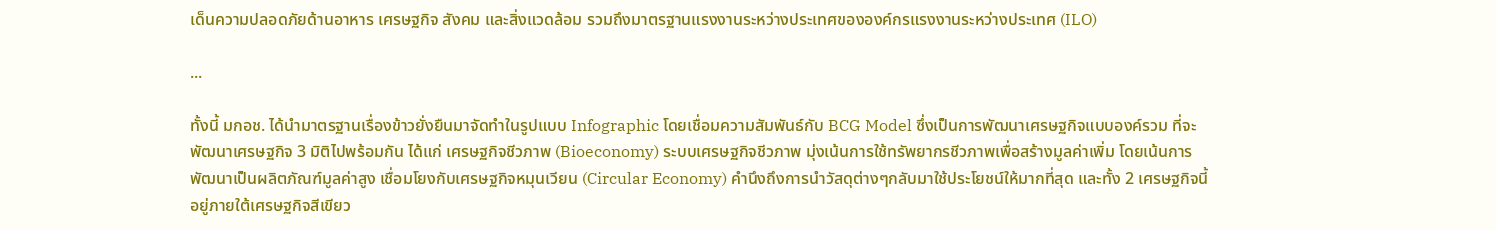เด็นความปลอดภัยด้านอาหาร เศรษฐกิจ สังคม และสิ่งแวดล้อม รวมถึงมาตรฐานแรงงานระหว่างประเทศขององค์กรแรงงานระหว่างประเทศ (ILO)

...

ทั้งนี้ มกอช. ได้นำมาตรฐานเรื่องข้าวยั่งยืนมาจัดทำในรูปแบบ Infographic โดยเชื่อมความสัมพันธ์กับ BCG Model ซึ่งเป็นการพัฒนาเศรษฐกิจแบบองค์รวม ที่จะพัฒนาเศรษฐกิจ 3 มิติไปพร้อมกัน ได้แก่ เศรษฐกิจชีวภาพ (Bioeconomy) ระบบเศรษฐกิจชีวภาพ มุ่งเน้นการใช้ทรัพยากรชีวภาพเพื่อสร้างมูลค่าเพิ่ม โดยเน้นการพัฒนาเป็นผลิตภัณฑ์มูลค่าสูง เชื่อมโยงกับเศรษฐกิจหมุนเวียน (Circular Economy) คำนึงถึงการนำวัสดุต่างๆกลับมาใช้ประโยชน์ให้มากที่สุด และทั้ง 2 เศรษฐกิจนี้ อยู่ภายใต้เศรษฐกิจสีเขียว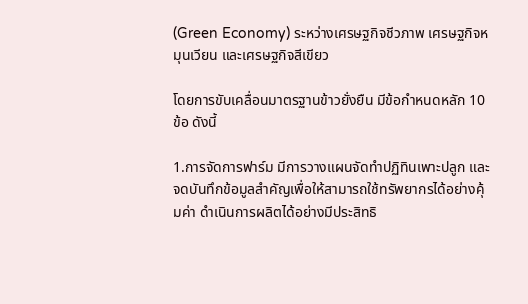(Green Economy) ระหว่างเศรษฐกิจชีวภาพ เศรษฐกิจหมุนเวียน และเศรษฐกิจสีเขียว

โดยการขับเคลื่อนมาตรฐานข้าวยั่งยืน มีข้อกำหนดหลัก 10 ข้อ ดังนี้

1.การจัดการฟาร์ม มีการวางแผนจัดทำปฏิทินเพาะปลูก และจดบันทึกข้อมูลสำคัญเพื่อให้สามารถใช้ทรัพยากรได้อย่างคุ้มค่า ดำเนินการผลิตได้อย่างมีประสิทธิ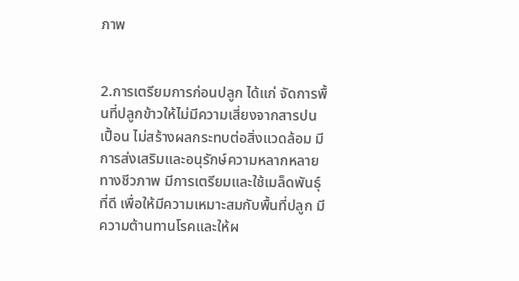ภาพ


2.การเตรียมการก่อนปลูก ได้แก่ จัดการพื้นที่ปลูกข้าวให้ไม่มีความเสี่ยงจากสารปนเปื้อน ไม่สร้างผลกระทบต่อสิ่งแวดล้อม มีการส่งเสริมและอนุรักษ์ความหลากหลายทางชีวภาพ มีการเตรียมและใช้เมล็ดพันธุ์ที่ดี เพื่อให้มีความเหมาะสมกับพื้นที่ปลูก มีความต้านทานโรคและให้ผ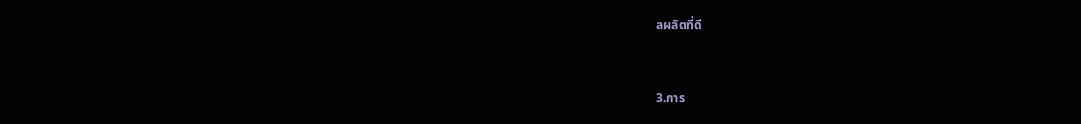ลผลิตที่ดี


3.การ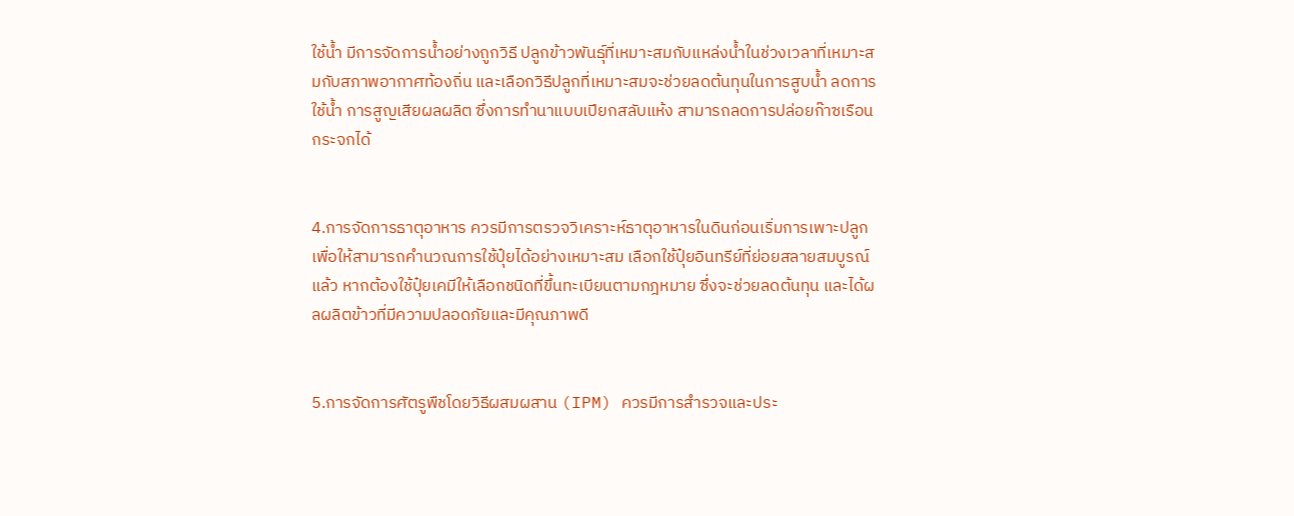ใช้น้ำ มีการจัดการน้ำอย่างถูกวิธี ปลูกข้าวพันธุ์ที่เหมาะสมกับแหล่งน้ำในช่วงเวลาที่เหมาะสมกับสภาพอากาศท้องถิ่น และเลือกวิธีปลูกที่เหมาะสมจะช่วยลดต้นทุนในการสูบน้ำ ลดการใช้น้ำ การสูญเสียผลผลิต ซึ่งการทำนาแบบเปียกสลับแห้ง สามารถลดการปล่อยก๊าซเรือนกระจกได้


4.การจัดการธาตุอาหาร ควรมีการตรวจวิเคราะห์ธาตุอาหารในดินก่อนเริ่มการเพาะปลูก เพื่อให้สามารถคำนวณการใช้ปุ๋ยได้อย่างเหมาะสม เลือกใช้ปุ๋ยอินทรีย์ที่ย่อยสลายสมบูรณ์แล้ว หากต้องใช้ปุ๋ยเคมีให้เลือกชนิดที่ขึ้นทะเบียนตามกฎหมาย ซึ่งจะช่วยลดต้นทุน และได้ผลผลิตข้าวที่มีความปลอดภัยและมีคุณภาพดี


5.การจัดการศัตรูพืชโดยวิธีผสมผสาน (IPM) ควรมีการสำรวจและประ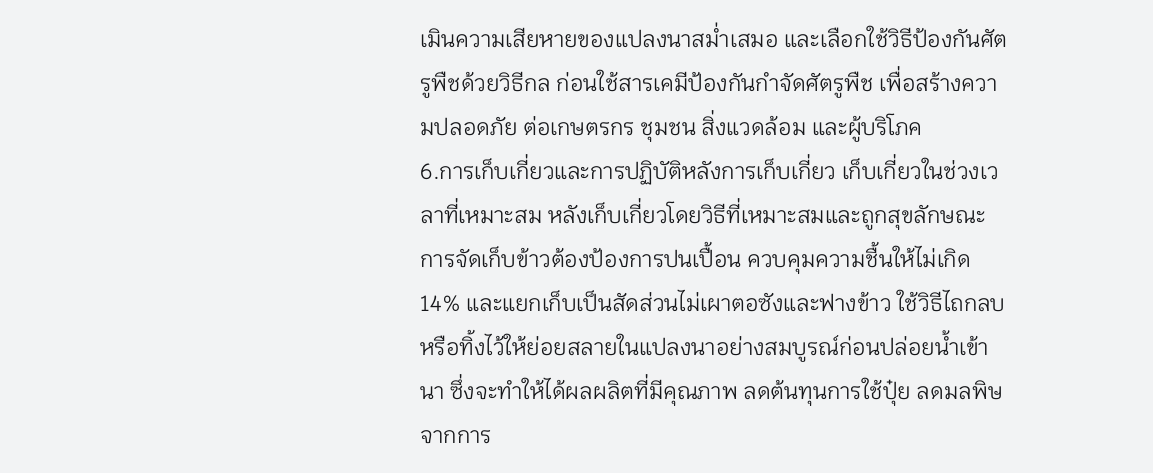เมินความเสียหายของแปลงนาสม่ำเสมอ และเลือกใช้วิธีป้องกันศัตรูพืชด้วยวิธีกล ก่อนใช้สารเคมีป้องกันกำจัดศัตรูพืช เพื่อสร้างความปลอดภัย ต่อเกษตรกร ชุมชน สิ่งแวดล้อม และผู้บริโภค
6.การเก็บเกี่ยวและการปฏิบัติหลังการเก็บเกี่ยว เก็บเกี่ยวในช่วงเวลาที่เหมาะสม หลังเก็บเกี่ยวโดยวิธีที่เหมาะสมและถูกสุขลักษณะ การจัดเก็บข้าวต้องป้องการปนเปื้อน ควบคุมความชื้นให้ไม่เกิด 14% และแยกเก็บเป็นสัดส่วนไม่เผาตอซังและฟางข้าว ใช้วิธีไถกลบหรือทิ้งไว้ให้ย่อยสลายในแปลงนาอย่างสมบูรณ์ก่อนปล่อยน้ำเข้านา ซึ่งจะทำให้ได้ผลผลิตที่มีคุณภาพ ลดต้นทุนการใช้ปุ๋ย ลดมลพิษจากการ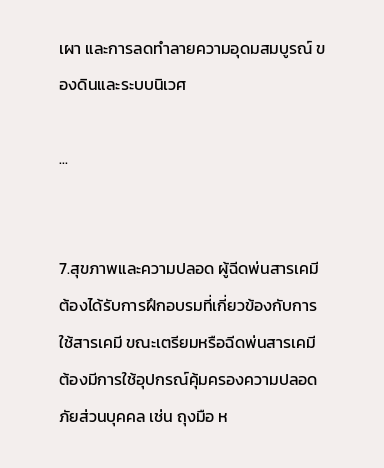เผา และการลดทำลายความอุดมสมบูรณ์ ของดินและระบบนิเวศ

...


7.สุขภาพและความปลอด ผู้ฉีดพ่นสารเคมีต้องได้รับการฝึกอบรมที่เกี่ยวข้องกับการใช้สารเคมี ขณะเตรียมหรือฉีดพ่นสารเคมี ต้องมีการใช้อุปกรณ์คุ้มครองความปลอดภัยส่วนบุคคล เช่น ถุงมือ ห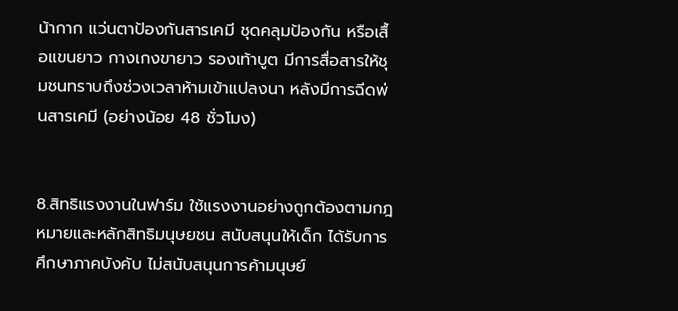น้ากาก แว่นตาป้องกันสารเคมี ชุดคลุมป้องกัน หรือเสื้อแขนยาว กางเกงขายาว รองเท้าบูต มีการสื่อสารให้ชุมชนทราบถึงช่วงเวลาห้ามเข้าแปลงนา หลังมีการฉีดพ่นสารเคมี (อย่างน้อย 48 ชั่วโมง)


8.สิทธิแรงงานในฟาร์ม ใช้แรงงานอย่างถูกต้องตามกฎหมายและหลักสิทธิมนุษยชน สนับสนุนให้เด็ก ได้รับการศึกษาภาคบังคับ ไม่สนับสนุนการค้ามนุษย์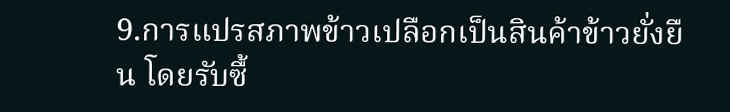9.การแปรสภาพข้าวเปลือกเป็นสินค้าข้าวยั่งยืน โดยรับซื้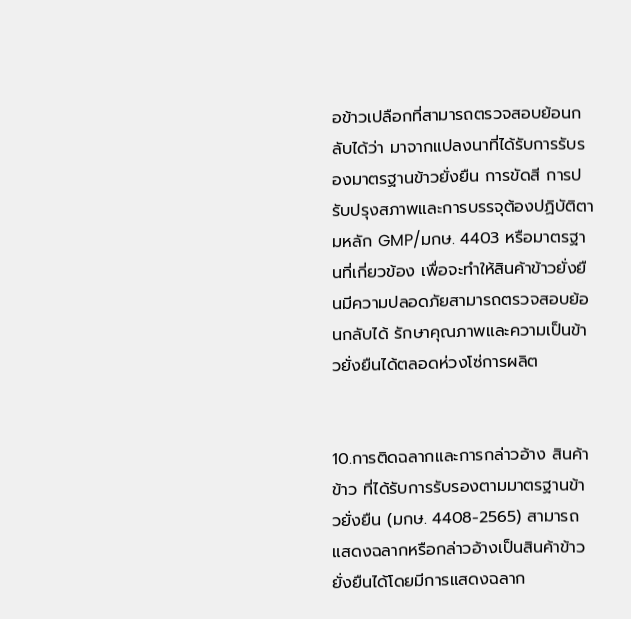อข้าวเปลือกที่สามารถตรวจสอบย้อนกลับได้ว่า มาจากแปลงนาที่ได้รับการรับรองมาตรฐานข้าวยั่งยืน การขัดสี การปรับปรุงสภาพและการบรรจุต้องปฏิบัติตามหลัก GMP/มกษ. 4403 หรือมาตรฐานที่เกี่ยวข้อง เพื่อจะทำให้สินค้าข้าวยั่งยืนมีความปลอดภัยสามารถตรวจสอบย้อนกลับได้ รักษาคุณภาพและความเป็นข้าวยั่งยืนได้ตลอดห่วงโซ่การผลิต


10.การติดฉลากและการกล่าวอ้าง สินค้าข้าว ที่ได้รับการรับรองตามมาตรฐานข้าวยั่งยืน (มกษ. 4408-2565) สามารถแสดงฉลากหรือกล่าวอ้างเป็นสินค้าข้าวยั่งยืนได้โดยมีการแสดงฉลาก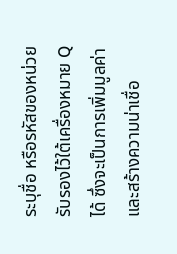ระบุชื่อ หรือรหัสของหน่วยรับรองไว้ใต้เครื่องหมาย Q ได้ ซึ่งจะเป็นการเพิ่มมูลค่าและสร้างความน่าเชื่อ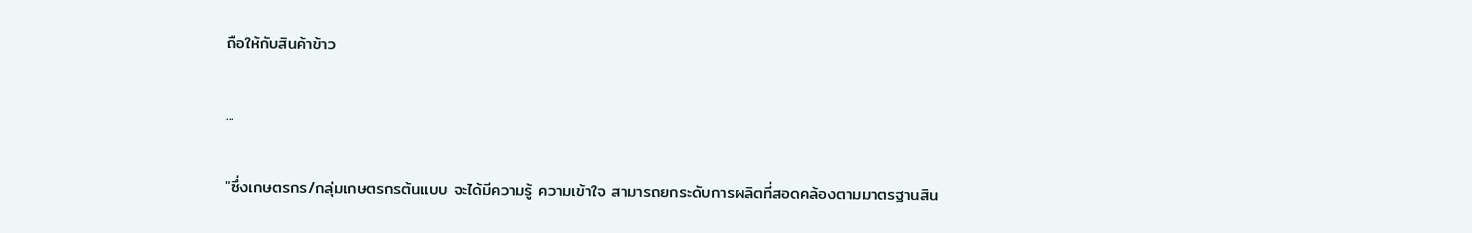ถือให้กับสินค้าข้าว

...

"ซึ่งเกษตรกร/กลุ่มเกษตรกรต้นแบบ จะได้มีความรู้ ความเข้าใจ สามารถยกระดับการผลิตที่สอดคล้องตามมาตรฐานสิน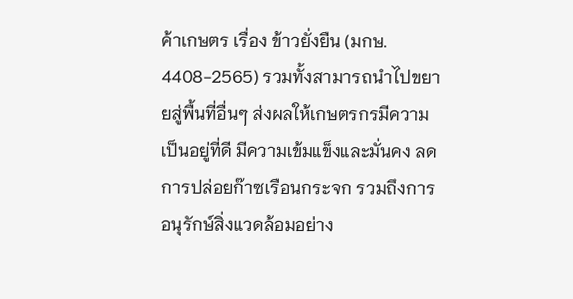ค้าเกษตร เรื่อง ข้าวยั่งยืน (มกษ. 4408-2565) รวมทั้งสามารถนำไปขยายสู่พื้นที่อื่นๆ ส่งผลให้เกษตรกรมีความเป็นอยู่ที่ดี มีความเข้มแข็งและมั่นคง ลดการปล่อยก๊าซเรือนกระจก รวมถึงการอนุรักษ์สิ่งแวดล้อมอย่าง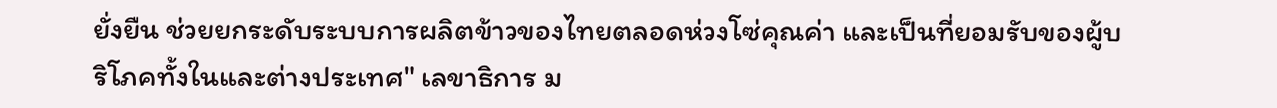ยั่งยืน ช่วยยกระดับระบบการผลิตข้าวของไทยตลอดห่วงโซ่คุณค่า และเป็นที่ยอมรับของผู้บริโภคทั้งในและต่างประเทศ" เลขาธิการ ม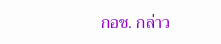กอช. กล่าว